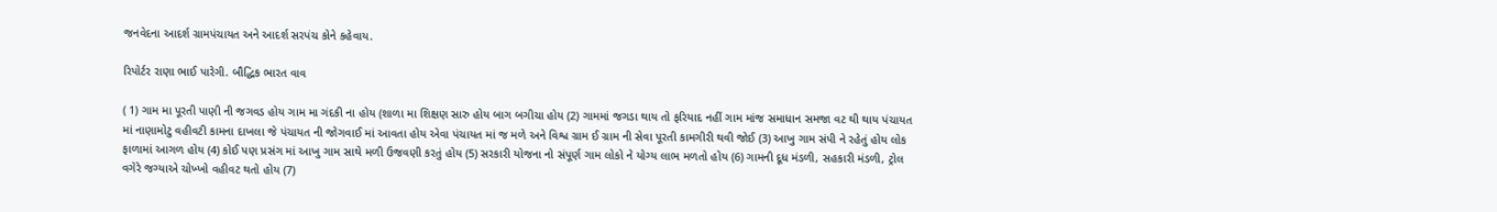જનવેદના આદર્શ ગ્રામપંચાયત અને આદર્શ સરપંચ કોને કહેવાય.

રિપોર્ટર રાણા ભાઈ પારેગી. બૌદ્ધિક ભારત વાવ

( 1) ગામ મા પૂરતી પાણી ની જગવડ હોય ગામ મા ગંદકી ના હોય (શાળા મા શિક્ષણ સારુ હોય બાગ બગીચા હોય (2) ગામમાં જગડા થાય તો ફરિયાદ નહીં ગામ માંજ સમાધાન સમજા વટ થી થાય પંચાયત માં નાણામોટુ વહીવટી કામના દાખલા જે પંચાયત ની જોગવાઈ માં આવતા હોય એવા પંચાયત માં જ મળે અને વિશ્વ ગ્રામ ઈ ગ્રામ ની સેવા પૂરતી કામગીરી થવી જોઈ (3) આખુ ગામ સંપી ને રહેતું હોય લોક ફાળામાં આગળ હોય (4) કોઈ પણ પ્રસંગ માં આખુ ગામ સાથે મળી ઉજવણી કરતું હોય (5) સરકારી યોજના નો સંપૂર્ણ ગામ લોકો ને યોગ્ય લાભ મળતો હોય (6) ગામની દૂધ મંડળી, સહકારી મંડળી, ટ્રોલ વગેરે જગ્યાએ ચોખ્ખો વહીવટ થતો હોય (7)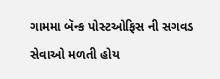ગામમા બૅન્ક પોસ્ટઓફિસ ની સગવડ સેવાઓ મળતી હોય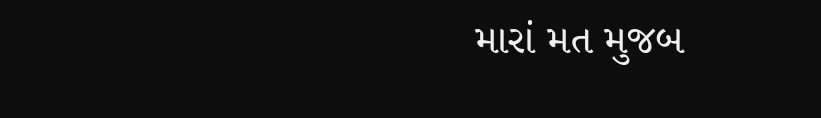મારાં મત મુજબ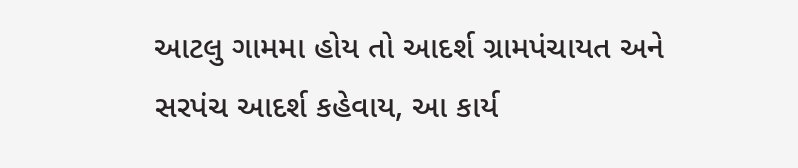આટલુ ગામમા હોય તો આદર્શ ગ્રામપંચાયત અને સરપંચ આદર્શ કહેવાય, આ કાર્ય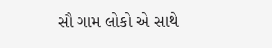સૌ ગામ લોકો એ સાથે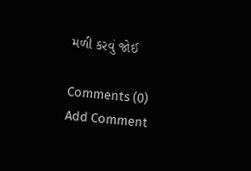મળી કરવું જોઈ

Comments (0)
Add Comment